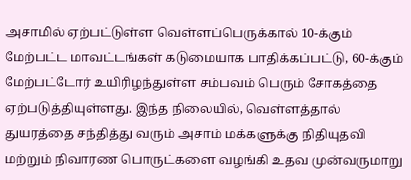அசாமில் ஏற்பட்டுள்ள வெள்ளப்பெருக்கால் 10-க்கும் மேற்பட்ட மாவட்டங்கள் கடுமையாக பாதிக்கப்பட்டு, 60-க்கும் மேற்பட்டோர் உயிரிழந்துள்ள சம்பவம் பெரும் சோகத்தை ஏற்படுத்தியுள்ளது. இந்த நிலையில், வெள்ளத்தால் துயரத்தை சந்தித்து வரும் அசாம் மக்களுக்கு நிதியுதவி மற்றும் நிவாரண பொருட்களை வழங்கி உதவ முன்வருமாறு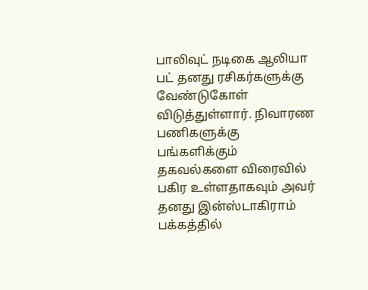பாலிவுட் நடிகை ஆலியா பட் தனது ரசிகர்களுக்கு வேண்டுகோள் விடுத்துள்ளார். நிவாரண பணிகளுக்கு பங்களிக்கும் தகவல்களை விரைவில் பகிர உள்ளதாகவும் அவர் தனது இன்ஸ்டாகிராம் பக்கத்தில்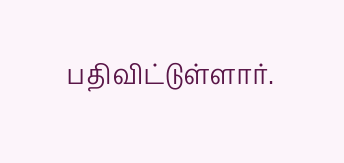பதிவிட்டுள்ளார்.